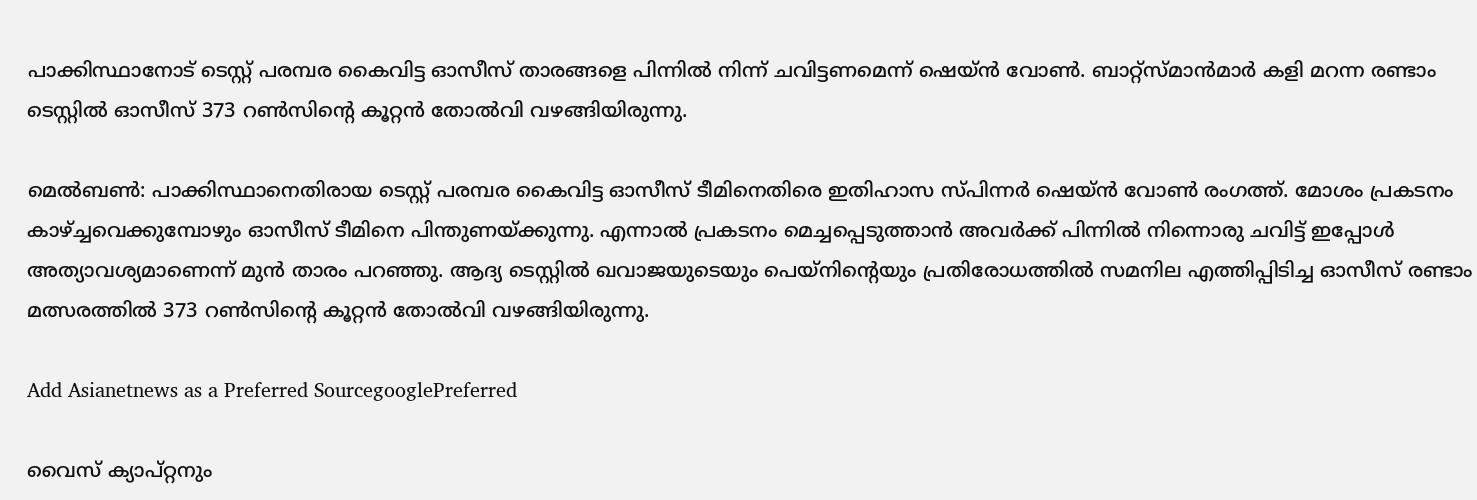പാക്കിസ്ഥാനോട് ടെസ്റ്റ് പരമ്പര കൈവിട്ട ഓസീസ് താരങ്ങളെ പിന്നില്‍ നിന്ന് ചവിട്ടണമെന്ന് ഷെയ്‌ന്‍ വോണ്‍. ബാറ്റ്‌സ്മാന്‍മാര്‍ കളി മറന്ന രണ്ടാം ടെസ്റ്റില്‍ ഓസീസ് 373 റണ്‍സിന്‍റെ കൂറ്റന്‍ തോല്‍വി വഴങ്ങിയിരുന്നു.

മെല്‍ബണ്‍: പാക്കിസ്ഥാനെതിരായ ടെസ്റ്റ് പരമ്പര കൈവിട്ട ഓസീസ് ടീമിനെതിരെ ഇതിഹാസ സ്‌പിന്നര്‍ ഷെയ്‌ന്‍ വോണ്‍ രംഗത്ത്. മോശം പ്രകടനം കാഴ്‌ച്ചവെക്കുമ്പോഴും ഓസീസ് ടീമിനെ പിന്തുണയ്ക്കുന്നു. എന്നാല്‍ പ്രകടനം മെച്ചപ്പെടുത്താന്‍ അവര്‍ക്ക് പിന്നില്‍ നിന്നൊരു ചവിട്ട് ഇപ്പോള്‍ അത്യാവശ്യമാണെന്ന് മുന്‍ താരം പറഞ്ഞു. ആദ്യ ടെസ്റ്റില്‍ ഖവാ‌ജയുടെയും പെയ്‌നിന്‍റെയും പ്രതിരോധത്തില്‍ സമനില എത്തിപ്പിടിച്ച ഓസീസ് രണ്ടാം മത്സരത്തില്‍ 373 റണ്‍സിന്‍റെ കൂറ്റന്‍ തോല്‍വി വഴങ്ങിയിരുന്നു.

Add Asianetnews as a Preferred SourcegooglePreferred

വൈസ് ക്യാപ്‌റ്റനും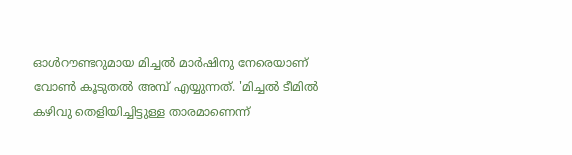ഓള്‍റൗണ്ടറുമായ മിച്ചല്‍ മാര്‍ഷിനു നേരെയാണ് വോണ്‍ കൂടുതല്‍ അമ്പ് എയ്യുന്നത്. 'മിച്ചല്‍ ടീമില്‍ കഴിവു തെളിയിച്ചിട്ടുള്ള താരമാണെന്ന്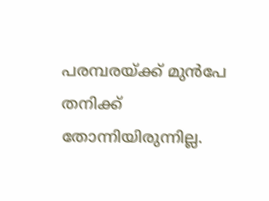പരമ്പരയ്ക്ക് മുന്‍പേ തനിക്ക് തോന്നിയിരുന്നില്ല.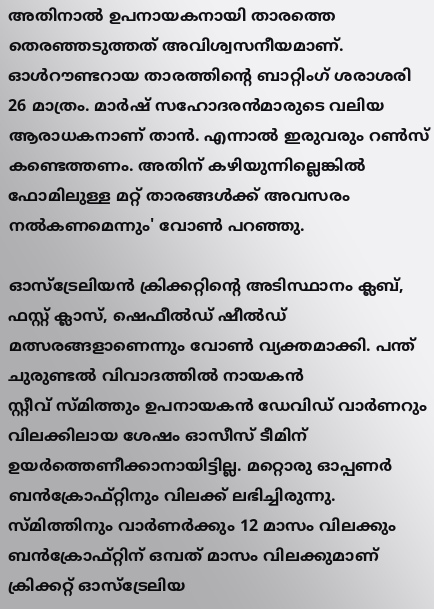അതിനാല്‍ ഉപനായകനായി താരത്തെ തെരഞ്ഞടുത്തത് അവിശ്വസനീയമാണ്. ഓള്‍റൗണ്ടറായ താരത്തിന്‍റെ ബാറ്റിംഗ് ശരാശരി 26 മാത്രം. മാര്‍ഷ് സഹോദരന്‍മാരുടെ വലിയ ആരാധകനാണ് താന്‍. എന്നാല്‍ ഇരുവരും റണ്‍സ് കണ്ടെത്തണം. അതിന് കഴിയുന്നില്ലെങ്കില്‍ ഫോമിലുള്ള മറ്റ് താരങ്ങള്‍ക്ക് അവസരം നല്‍കണമെന്നും' വോണ്‍ പറഞ്ഞു.

ഓസ്‌ട്രേലിയന്‍ ക്രിക്കറ്റിന്‍റെ അടിസ്ഥാനം ക്ലബ്, ഫസ്റ്റ് ക്ലാസ്, ഷെഫീല്‍ഡ് ഷീല്‍ഡ് മത്സരങ്ങളാണെന്നും വോണ്‍ വ്യക്തമാക്കി. പന്ത് ചുരുണ്ടല്‍ വിവാദത്തില്‍ നായകന്‍ സ്റ്റീവ് ‌സ്‌മിത്തും ഉപനായകന്‍ ഡേവിഡ് വാര്‍ണറും വിലക്കിലായ ശേഷം ഓസീസ് ടീമിന് ഉയര്‍ത്തെണീക്കാനായിട്ടില്ല. മറ്റൊരു ഓപ്പണര്‍ ബന്‍ക്രോഫ്‌റ്റിനും വിലക്ക് ലഭിച്ചിരുന്നു. സ്മിത്തിനും വാര്‍ണര്‍ക്കും 12 മാസം വിലക്കും ബന്‍ക്രോഫ്റ്റിന് ഒമ്പത് മാസം വിലക്കുമാണ് ക്രിക്കറ്റ് ഓസ്‌ട്രേലിയ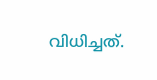വിധിച്ചത്.